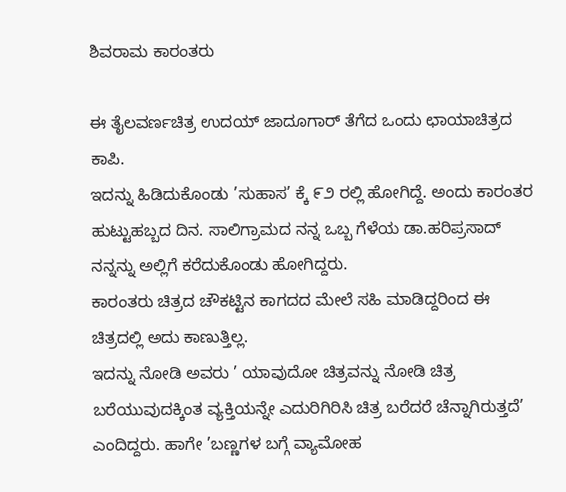ಶಿವರಾಮ ಕಾರಂತರು

ಈ ತೈಲವರ್ಣಚಿತ್ರ ಉದಯ್ ಜಾದೂಗಾರ್ ತೆಗೆದ ಒಂದು ಛಾಯಾಚಿತ್ರದ ಕಾಪಿ.
ಇದನ್ನು ಹಿಡಿದುಕೊಂಡು ’ಸುಹಾಸ’ ಕ್ಕೆ ೯೨ ರಲ್ಲಿ ಹೋಗಿದ್ದೆ. ಅಂದು ಕಾರಂತರ ಹುಟ್ಟುಹಬ್ಬದ ದಿನ. ಸಾಲಿಗ್ರಾಮದ ನನ್ನ ಒಬ್ಬ ಗೆಳೆಯ ಡಾ.ಹರಿಪ್ರಸಾದ್ ನನ್ನನ್ನು ಅಲ್ಲಿಗೆ ಕರೆದುಕೊಂಡು ಹೋಗಿದ್ದರು.
ಕಾರಂತರು ಚಿತ್ರದ ಚೌಕಟ್ಟಿನ ಕಾಗದದ ಮೇಲೆ ಸಹಿ ಮಾಡಿದ್ದರಿಂದ ಈ ಚಿತ್ರದಲ್ಲಿ ಅದು ಕಾಣುತ್ತಿಲ್ಲ.
ಇದನ್ನು ನೋಡಿ ಅವರು ’ ಯಾವುದೋ ಚಿತ್ರವನ್ನು ನೋಡಿ ಚಿತ್ರ ಬರೆಯುವುದಕ್ಕಿಂತ ವ್ಯಕ್ತಿಯನ್ನೇ ಎದುರಿಗಿರಿಸಿ ಚಿತ್ರ ಬರೆದರೆ ಚೆನ್ನಾಗಿರುತ್ತದೆ’ ಎಂದಿದ್ದರು. ಹಾಗೇ ’ಬಣ್ಣಗಳ ಬಗ್ಗೆ ವ್ಯಾಮೋಹ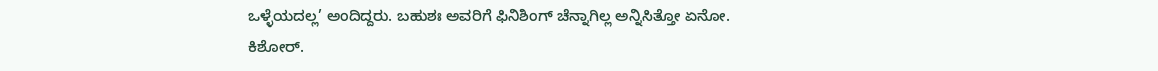ಒಳ್ಳೆಯದಲ್ಲ’ ಅಂದಿದ್ದರು. ಬಹುಶಃ ಅವರಿಗೆ ಫಿನಿಶಿಂಗ್ ಚೆನ್ನಾಗಿಲ್ಲ ಅನ್ನಿಸಿತ್ತೋ ಏನೋ.
ಕಿಶೋರ್.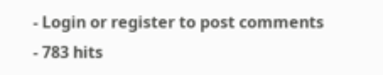- Login or register to post comments
- 783 hits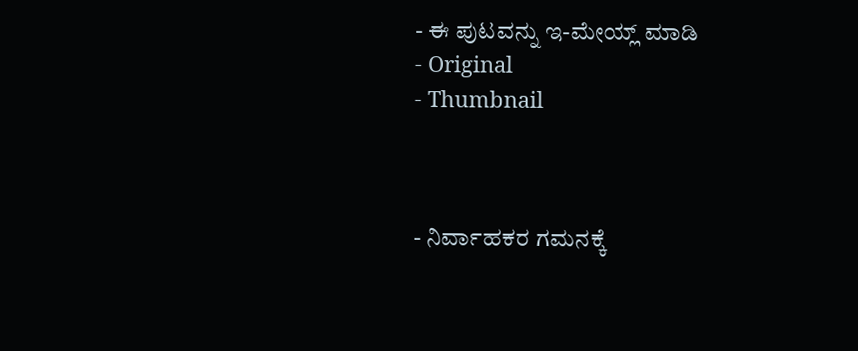- ಈ ಪುಟವನ್ನು ಇ-ಮೇಯ್ಲ್ ಮಾಡಿ
- Original
- Thumbnail



- ನಿರ್ವಾಹಕರ ಗಮನಕ್ಕೆ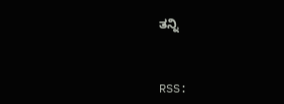ತನ್ನಿ



RSS: